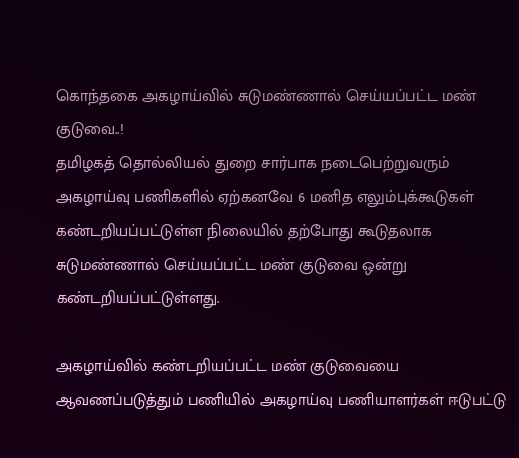கொந்தகை அகழாய்வில் சுடுமண்ணால் செய்யப்பட்ட மண் குடுவை..!
தமிழகத் தொல்லியல் துறை சார்பாக நடைபெற்றுவரும் அகழாய்வு பணிகளில் ஏற்கனவே 6 மனித எலும்புக்கூடுகள் கண்டறியப்பட்டுள்ள நிலையில் தற்போது கூடுதலாக சுடுமண்ணால் செய்யப்பட்ட மண் குடுவை ஒன்று கண்டறியப்பட்டுள்ளது.

அகழாய்வில் கண்டறியப்பட்ட மண் குடுவையை ஆவணப்படுத்தும் பணியில் அகழாய்வு பணியாளர்கள் ஈடுபட்டு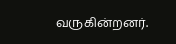வருகின்றனர்.